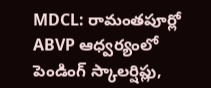MDCL: రామంతపూర్లో ABVP ఆధ్వర్యంలో పెండింగ్ స్కాలర్షిప్లు,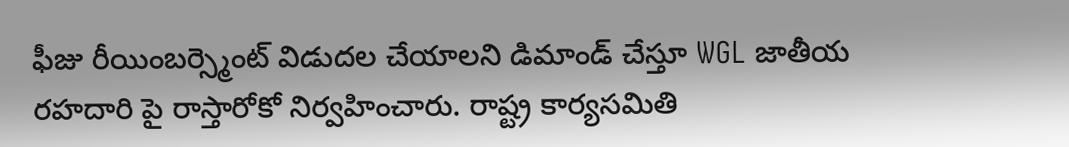ఫీజు రీయింబర్స్మెంట్ విడుదల చేయాలని డిమాండ్ చేస్తూ WGL జాతీయ రహదారి పై రాస్తారోకో నిర్వహించారు. రాష్ట్ర కార్యసమితి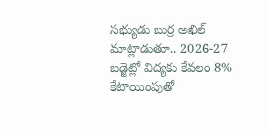సభ్యుడు బుర్ర అఖిల్ మాట్లాడుతూ.. 2026-27 బడ్జెట్లో విద్యకు కేవలం 8% కేటాయింపుతో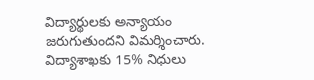విద్యార్థులకు అన్యాయం జరుగుతుందని విమర్శించారు. విద్యాశాఖకు 15% నిధులు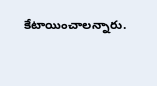కేటాయించాలన్నారు.